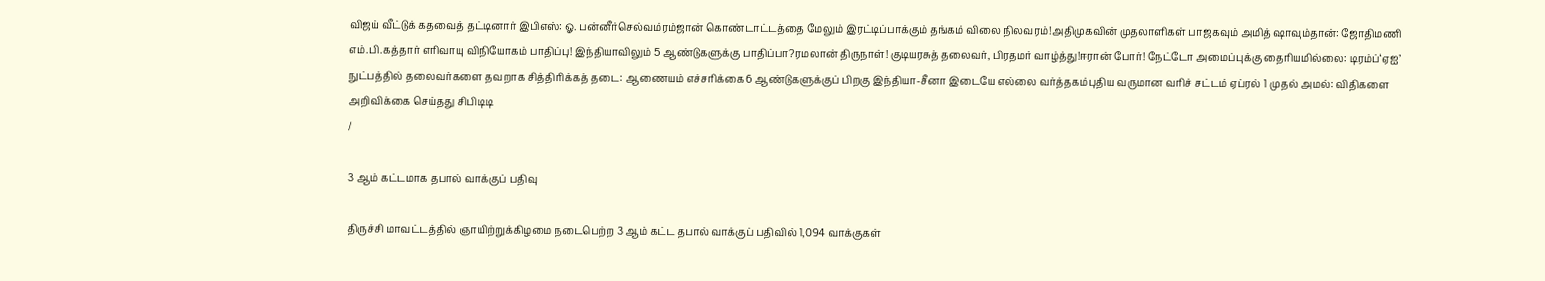விஜய் வீட்டுக் கதவைத் தட்டினார் இபிஎஸ்: ஓ. பன்னீர்செல்வம்ரம்ஜான் கொண்டாட்டத்தை மேலும் இரட்டிப்பாக்கும் தங்கம் விலை நிலவரம்!அதிமுகவின் முதலாளிகள் பாஜகவும் அமித் ஷாவும்தான்: ஜோதிமணி எம்.பி.கத்தார் எரிவாயு விநியோகம் பாதிப்பு! இந்தியாவிலும் 5 ஆண்டுகளுக்கு பாதிப்பா?ரமலான் திருநாள்! குடியரசுத் தலைவர், பிரதமர் வாழ்த்து!ஈரான் போர்! நேட்டோ அமைப்புக்கு தைரியமில்லை: டிரம்ப்‘ஏஐ’ நுட்பத்தில் தலைவர்களை தவறாக சித்திரிக்கத் தடை: ஆணையம் எச்சரிக்கை6 ஆண்டுகளுக்குப் பிறகு இந்தியா-சீனா இடையே எல்லை வர்த்தகம்புதிய வருமான வரிச் சட்டம் ஏப்ரல் 1 முதல் அமல்: விதிகளை அறிவிக்கை செய்தது சிபிடிடி
/

3 ஆம் கட்டமாக தபால் வாக்குப் பதிவு

திருச்சி மாவட்டத்தில் ஞாயிற்றுக்கிழமை நடைபெற்ற 3 ஆம் கட்ட தபால் வாக்குப் பதிவில் 1,094 வாக்குகள்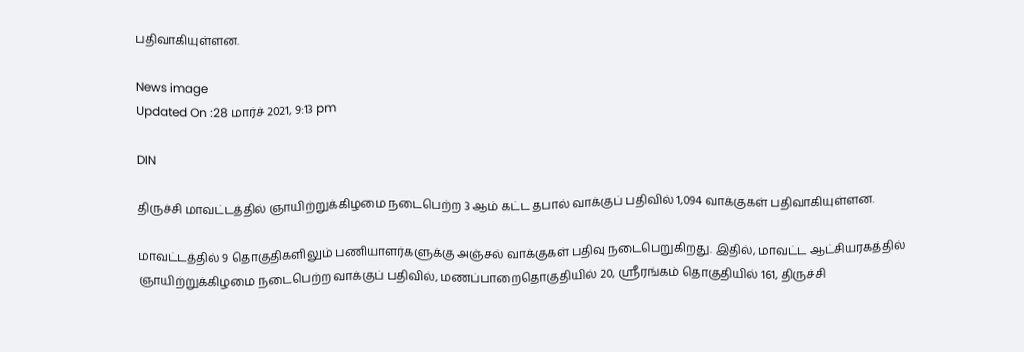பதிவாகியுள்ளன.

News image
Updated On :28 மார்ச் 2021, 9:13 pm

DIN

திருச்சி மாவட்டத்தில் ஞாயிற்றுக்கிழமை நடைபெற்ற 3 ஆம் கட்ட தபால் வாக்குப் பதிவில் 1,094 வாக்குகள் பதிவாகியுள்ளன.

மாவட்டத்தில் 9 தொகுதிகளிலும் பணியாளர்களுக்கு அஞ்சல் வாக்குகள் பதிவு நடைபெறுகிறது. இதில், மாவட்ட ஆட்சியரகத்தில் ஞாயிற்றுக்கிழமை நடைபெற்ற வாக்குப் பதிவில், மணப்பாறைதொகுதியில் 20, ஸ்ரீரங்கம் தொகுதியில் 161, திருச்சி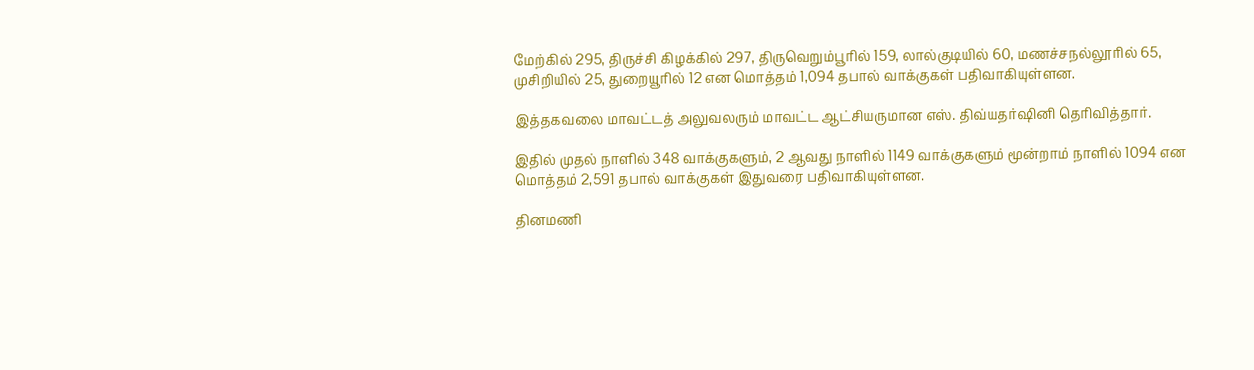மேற்கில் 295, திருச்சி கிழக்கில் 297, திருவெறும்பூரில் 159, லால்குடியில் 60, மணச்சநல்லூரில் 65, முசிறியில் 25, துறையூரில் 12 என மொத்தம் 1,094 தபால் வாக்குகள் பதிவாகியுள்ளன.

இத்தகவலை மாவட்டத் அலுவலரும் மாவட்ட ஆட்சியருமான எஸ். திவ்யதர்ஷினி தெரிவித்தார்.

இதில் முதல் நாளில் 348 வாக்குகளும், 2 ஆவது நாளில் 1149 வாக்குகளும் மூன்றாம் நாளில் 1094 என மொத்தம் 2,591 தபால் வாக்குகள் இதுவரை பதிவாகியுள்ளன.

தினமணி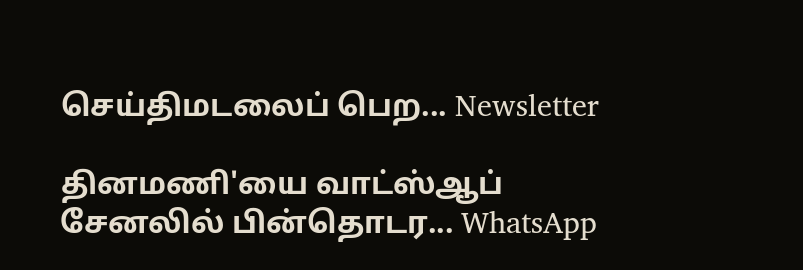செய்திமடலைப் பெற... Newsletter

தினமணி'யை வாட்ஸ்ஆப் சேனலில் பின்தொடர... WhatsApp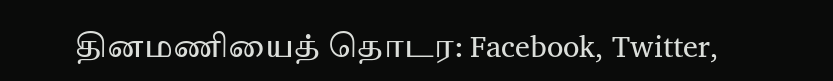தினமணியைத் தொடர: Facebook, Twitter,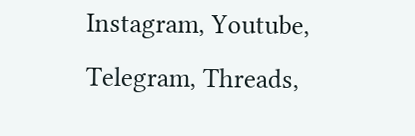Instagram, Youtube, Telegram, Threads,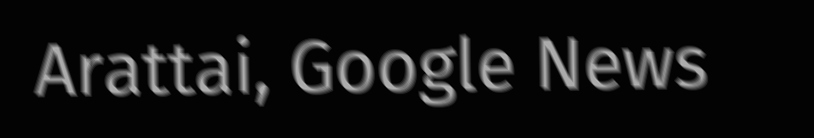Arattai, Google News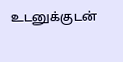உடனுக்குடன்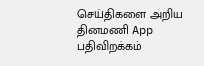செய்திகளை அறிய தினமணி App பதிவிறக்கம்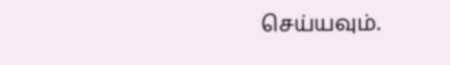செய்யவும்.